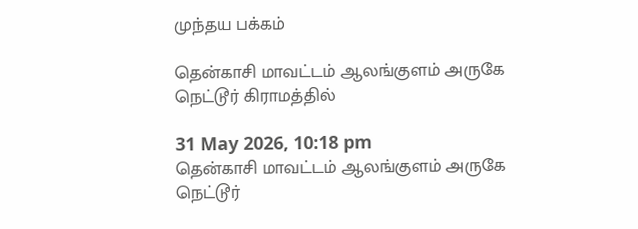முந்தய பக்கம்

தென்காசி மாவட்டம் ஆலங்குளம் அருகே நெட்டூர் கிராமத்தில்

31 May 2026, 10:18 pm
தென்காசி மாவட்டம் ஆலங்குளம் அருகே நெட்டூர்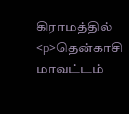கிராமத்தில்
<p>தென்காசி மாவட்டம்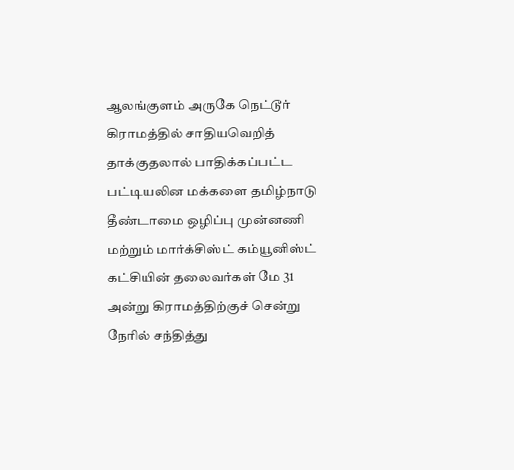ஆலங்குளம் அருகே நெட்டூர் கிராமத்தில் சாதியவெறித் தாக்குதலால் பாதிக்கப்பட்ட பட்டியலின மக்களை தமிழ்நாடு தீண்டாமை ஒழிப்பு முன்னணி மற்றும் மார்க்சிஸ்ட் கம்யூனிஸ்ட் கட்சியின் தலைவர்கள் மே 31 அன்று கிராமத்திற்குச் சென்று நேரில் சந்தித்து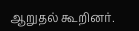ஆறுதல் கூறினர்.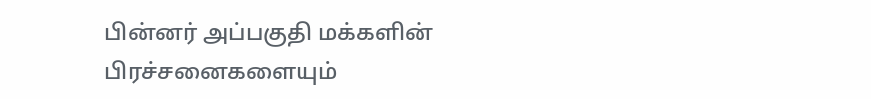பின்னர் அப்பகுதி மக்களின் பிரச்சனைகளையும்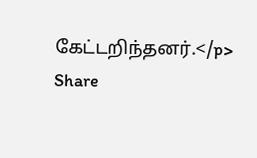கேட்டறிந்தனர்.</p>
Share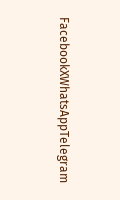FacebookXWhatsAppTelegram